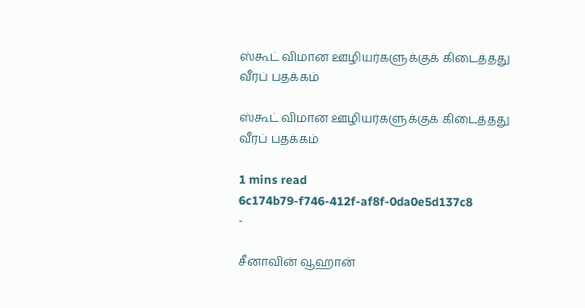ஸ்கூட் விமான ஊழியர்களுக்குக் கிடைத்தது வீரப் பதக்கம்

ஸ்கூட் விமான ஊழியர்களுக்குக் கிடைத்தது வீரப் பதக்கம்

1 mins read
6c174b79-f746-412f-af8f-0da0e5d137c8
-

சீனாவின் வூஹான்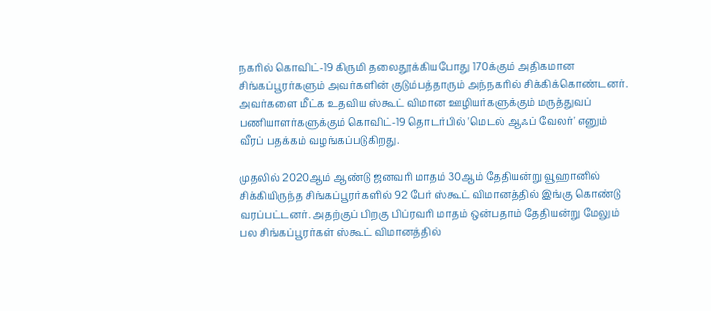நகரில் கொவிட்-19 கிருமி தலைதூக்கியபோது 170க்கும் அதிகமான சிங்கப்பூரர்களும் அவர்களின் குடும்பத்தாரும் அந்நகரில் சிக்கிக்கொண்டனர். அவர்களை மீட்க உதவிய ஸ்கூட் விமான ஊழியர்களுக்கும் மருத்துவப் பணியாளர்களுக்கும் கொவிட்-19 தொடர்பில் 'மெடல் ஆஃப் வேலர்' எனும் வீரப் பதக்கம் வழங்கப்படுகிறது.

முதலில் 2020ஆம் ஆண்டு ஜனவரி மாதம் 30ஆம் தேதியன்று வூஹானில் சிக்கியிருந்த சிங்கப்பூரர்களில் 92 பேர் ஸ்கூட் விமானத்தில் இங்கு கொண்டு வரப்பட்டனர். அதற்குப் பிறகு பிப்ரவரி மாதம் ஒன்பதாம் தேதியன்று மேலும் பல சிங்கப்பூரர்கள் ஸ்கூட் விமானத்தில்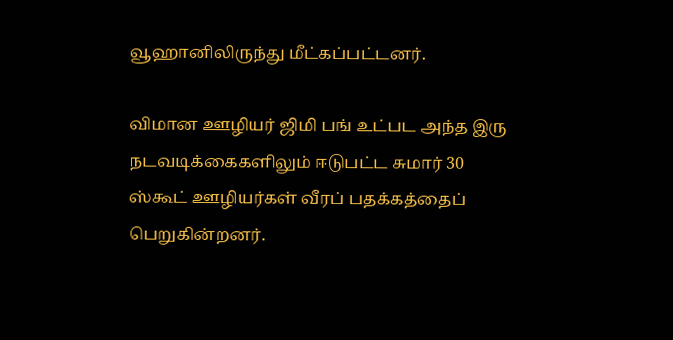வூஹானிலிருந்து மீட்கப்பட்டனர்.

விமான ஊழியர் ஜிமி பங் உட்பட அந்த இரு நடவடிக்கைகளிலும் ஈடுபட்ட சுமார் 30 ஸ்கூட் ஊழியர்கள் வீரப் பதக்கத்தைப் பெறுகின்றனர்.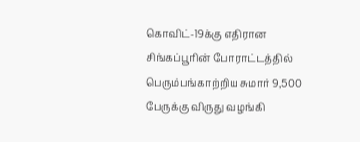கொவிட்-19க்கு எதிரான சிங்கப்பூரின் போராட்டத்தில் பெரும்பங்காற்றிய சுமார் 9,500 பேருக்கு விருது வழங்கி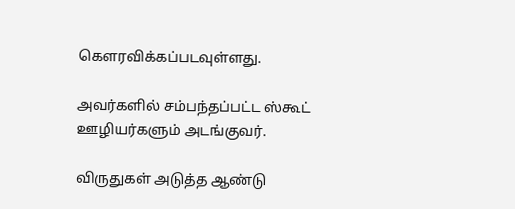கௌரவிக்கப்படவுள்ளது.

அவர்களில் சம்பந்தப்பட்ட ஸ்கூட் ஊழியர்களும் அடங்குவர்.

விருதுகள் அடுத்த ஆண்டு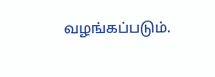வழங்கப்படும்.